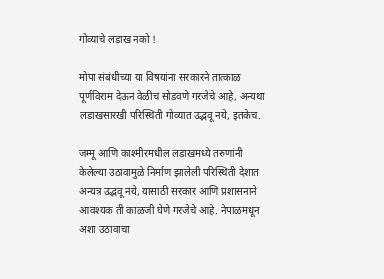गोव्याचे लडाख नको !

मोपा संबंधीच्या या विषयांना सरकारने तात्काळ पूर्णविराम देऊन वेळीच सोडवणे गरजेचे आहे, अन्यथा लडाखसारखी परिस्थिती गोव्यात उद्भवू नये, इतकेच.

जम्मू आणि काश्मीरमधील लडाखमध्ये तरुणांनी केलेल्या उठावामुळे निर्माण झालेली परिस्थिती देशात अन्यत्र उद्भवू नये, यासाठी सरकार आणि प्रशासनाने आवश्यक ती काळजी घेणे गरजेचे आहे. नेपाळमधून अशा उठावाचा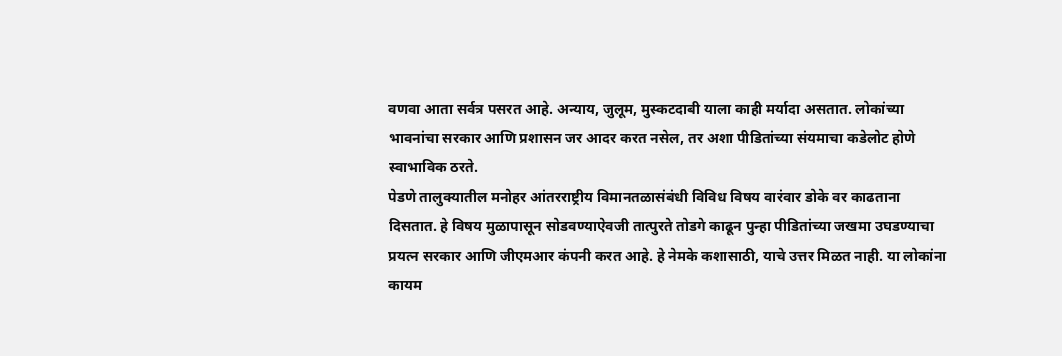वणवा आता सर्वत्र पसरत आहे. अन्याय, जुलूम, मुस्कटदाबी याला काही मर्यादा असतात. लोकांच्या भावनांचा सरकार आणि प्रशासन जर आदर करत नसेल, तर अशा पीडितांच्या संयमाचा कडेलोट होणे स्वाभाविक ठरते.
पेडणे तालुक्यातील मनोहर आंतरराष्ट्रीय विमानतळासंबंधी विविध विषय वारंवार डोके वर काढताना दिसतात. हे विषय मुळापासून सोडवण्याऐवजी तात्पुरते तोडगे काढून पुन्हा पीडितांच्या जखमा उघडण्याचा प्रयत्न सरकार आणि जीएमआर कंपनी करत आहे. हे नेमके कशासाठी, याचे उत्तर मिळत नाही. या लोकांना कायम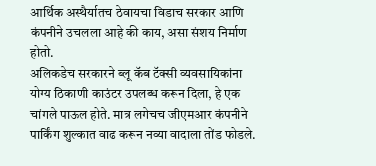आर्थिक अस्थैर्यातच ठेवायचा विडाच सरकार आणि कंपनीने उचलला आहे की काय, असा संशय निर्माण होतो.
अलिकडेच सरकारने ब्लू कॅब टॅक्सी व्यवसायिकांना योग्य ठिकाणी काउंटर उपलब्ध करून दिला, हे एक चांगले पाऊल होते. मात्र लगेचच जीएमआर कंपनीने पार्किंग शुल्कात वाढ करून नव्या वादाला तोंड फोडले.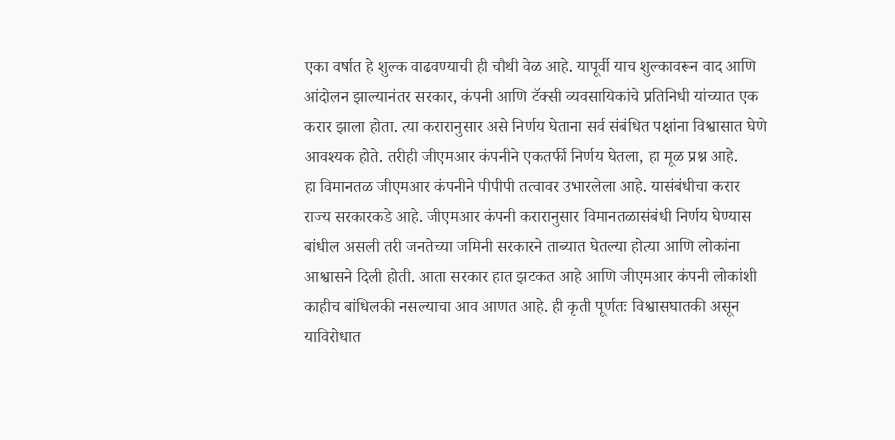एका वर्षात हे शुल्क वाढवण्याची ही चौथी वेळ आहे. यापूर्वी याच शुल्कावरून वाद आणि आंदोलन झाल्यानंतर सरकार, कंपनी आणि टॅक्सी व्यवसायिकांचे प्रतिनिधी यांच्यात एक करार झाला होता. त्या करारानुसार असे निर्णय घेताना सर्व संबंधित पक्षांना विश्वासात घेणे आवश्यक होते. तरीही जीएमआर कंपनीने एकतर्फी निर्णय घेतला, हा मूळ प्रश्न आहे.
हा विमानतळ जीएमआर कंपनीने पीपीपी तत्वावर उभारलेला आहे. यासंबंधीचा करार राज्य सरकारकडे आहे. जीएमआर कंपनी करारानुसार विमानतळासंबंधी निर्णय घेण्यास बांधील असली तरी जनतेच्या जमिनी सरकारने ताब्यात घेतल्या होत्या आणि लोकांना आश्वासने दिली होती. आता सरकार हात झटकत आहे आणि जीएमआर कंपनी लोकांशी काहीच बांधिलकी नसल्याचा आव आणत आहे. ही कृती पूर्णतः विश्वासघातकी असून याविरोधात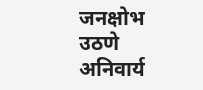जनक्षोभ उठणे अनिवार्य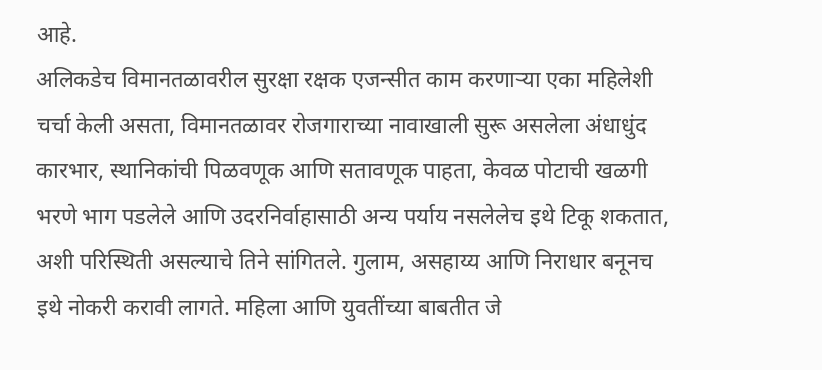आहे.
अलिकडेच विमानतळावरील सुरक्षा रक्षक एजन्सीत काम करणाऱ्या एका महिलेशी चर्चा केली असता, विमानतळावर रोजगाराच्या नावाखाली सुरू असलेला अंधाधुंद कारभार, स्थानिकांची पिळवणूक आणि सतावणूक पाहता, केवळ पोटाची खळगी भरणे भाग पडलेले आणि उदरनिर्वाहासाठी अन्य पर्याय नसलेलेच इथे टिकू शकतात, अशी परिस्थिती असल्याचे तिने सांगितले. गुलाम, असहाय्य आणि निराधार बनूनच इथे नोकरी करावी लागते. महिला आणि युवतींच्या बाबतीत जे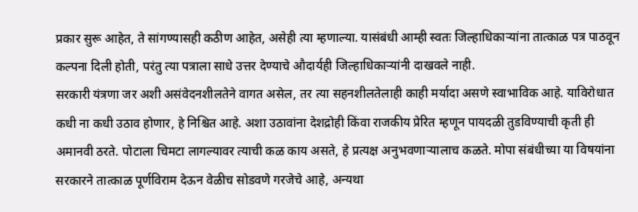प्रकार सुरू आहेत, ते सांगण्यासही कठीण आहेत, असेही त्या म्हणाल्या. यासंबंधी आम्ही स्वतः जिल्हाधिकाऱ्यांना तात्काळ पत्र पाठवून कल्पना दिली होती, परंतु त्या पत्राला साधे उत्तर देण्याचे औदार्यही जिल्हाधिकाऱ्यांनी दाखवले नाही.
सरकारी यंत्रणा जर अशी असंवेदनशीलतेने वागत असेल, तर त्या सहनशीलतेलाही काही मर्यादा असणे स्वाभाविक आहे. याविरोधात कधी ना कधी उठाव होणार, हे निश्चित आहे. अशा उठावांना देशद्रोही किंवा राजकीय प्रेरित म्हणून पायदळी तुडविण्याची कृती ही अमानवी ठरते. पोटाला चिमटा लागल्यावर त्याची कळ काय असते, हे प्रत्यक्ष अनुभवणाऱ्यालाच कळते. मोपा संबंधीच्या या विषयांना सरकारने तात्काळ पूर्णविराम देऊन वेळीच सोडवणे गरजेचे आहे, अन्यथा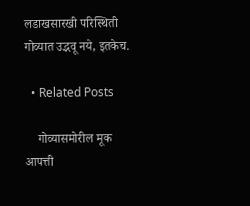लडाखसारखी परिस्थिती गोव्यात उद्भवू नये, इतकेच.

  • Related Posts

    गोव्यासमोरील मूक आपत्ती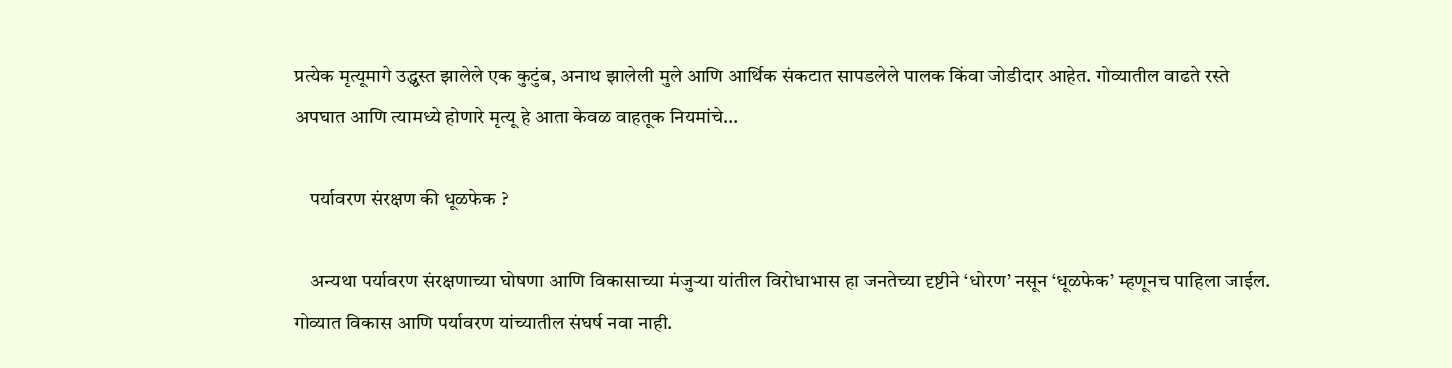प्रत्येक मृत्यूमागे उद्ध्वस्त झालेले एक कुटुंब, अनाथ झालेली मुले आणि आर्थिक संकटात सापडलेले पालक किंवा जोडीदार आहेत. गोव्यातील वाढते रस्ते अपघात आणि त्यामध्ये होणारे मृत्यू हे आता केवळ वाहतूक नियमांचे…

    पर्यावरण संरक्षण की धूळफेक ?

    अन्यथा पर्यावरण संरक्षणाच्या घोषणा आणि विकासाच्या मंजुऱ्या यांतील विरोधाभास हा जनतेच्या दृष्टीने ‘धोरण’ नसून ‘धूळफेक’ म्हणूनच पाहिला जाईल. गोव्यात विकास आणि पर्यावरण यांच्यातील संघर्ष नवा नाही.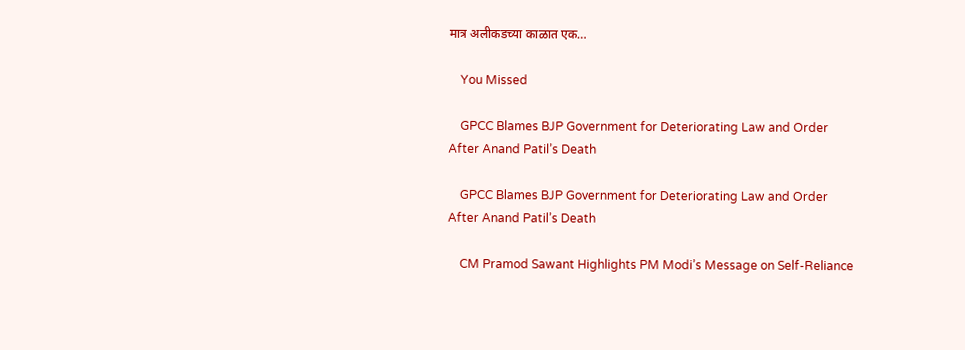मात्र अलीकडच्या काळात एक…

    You Missed

    GPCC Blames BJP Government for Deteriorating Law and Order After Anand Patil’s Death

    GPCC Blames BJP Government for Deteriorating Law and Order After Anand Patil’s Death

    CM Pramod Sawant Highlights PM Modi’s Message on Self-Reliance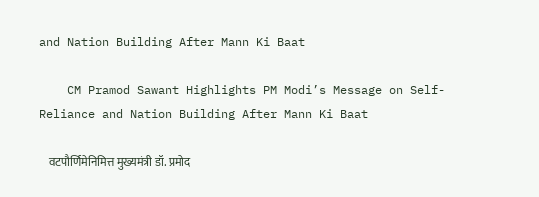and Nation Building After Mann Ki Baat

    CM Pramod Sawant Highlights PM Modi’s Message on Self-Reliance and Nation Building After Mann Ki Baat

    वटपौर्णिमेनिमित्त मुख्यमंत्री डॉ. प्रमोद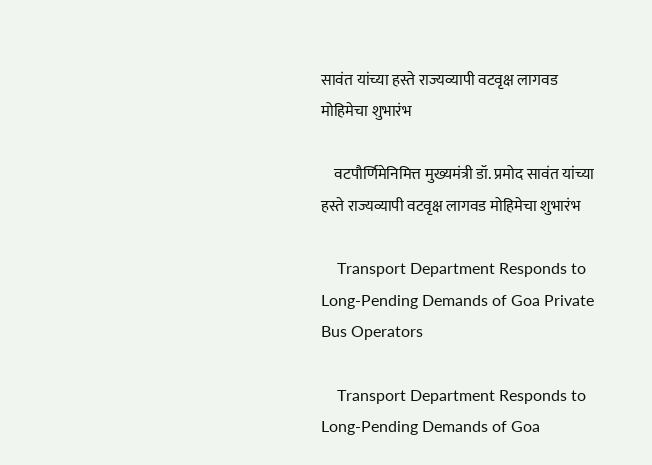सावंत यांच्या हस्ते राज्यव्यापी वटवृक्ष लागवड मोहिमेचा शुभारंभ

    वटपौर्णिमेनिमित्त मुख्यमंत्री डॉ. प्रमोद सावंत यांच्या हस्ते राज्यव्यापी वटवृक्ष लागवड मोहिमेचा शुभारंभ

    Transport Department Responds to Long-Pending Demands of Goa Private Bus Operators

    Transport Department Responds to Long-Pending Demands of Goa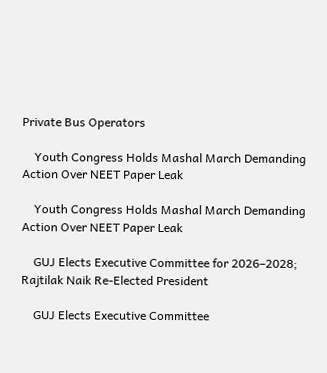Private Bus Operators

    Youth Congress Holds Mashal March Demanding Action Over NEET Paper Leak

    Youth Congress Holds Mashal March Demanding Action Over NEET Paper Leak

    GUJ Elects Executive Committee for 2026–2028; Rajtilak Naik Re-Elected President

    GUJ Elects Executive Committee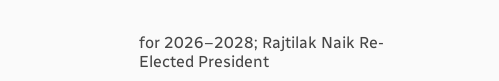for 2026–2028; Rajtilak Naik Re-Elected President